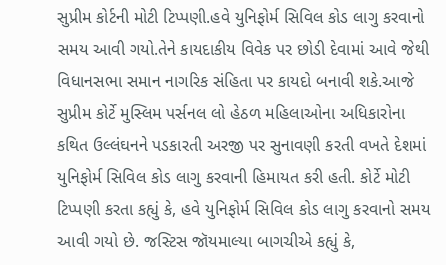સુપ્રીમ કોર્ટની મોટી ટિપ્પણી.હવે યુનિફોર્મ સિવિલ કોડ લાગુ કરવાનો સમય આવી ગયો.તેને કાયદાકીય વિવેક પર છોડી દેવામાં આવે જેથી વિધાનસભા સમાન નાગરિક સંહિતા પર કાયદો બનાવી શકે.આજે સુપ્રીમ કોર્ટે મુસ્લિમ પર્સનલ લો હેઠળ મહિલાઓના અધિકારોના કથિત ઉલ્લંઘનને પડકારતી અરજી પર સુનાવણી કરતી વખતે દેશમાં યુનિફોર્મ સિવિલ કોડ લાગુ કરવાની હિમાયત કરી હતી. કોર્ટે મોટી ટિપ્પણી કરતા કહ્યું કે, હવે યુનિફોર્મ સિવિલ કોડ લાગુ કરવાનો સમય આવી ગયો છે. જસ્ટિસ જૉયમાલ્યા બાગચીએ કહ્યું કે,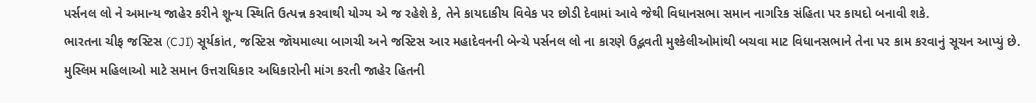પર્સનલ લો ને અમાન્ય જાહેર કરીને શૂન્ય સ્થિતિ ઉત્પન્ન કરવાથી યોગ્ય એ જ રહેશે કે, તેને કાયદાકીય વિવેક પર છોડી દેવામાં આવે જેથી વિધાનસભા સમાન નાગરિક સંહિતા પર કાયદો બનાવી શકે.
ભારતના ચીફ જસ્ટિસ (CJI) સૂર્યકાંત, જસ્ટિસ જૉયમાલ્યા બાગચી અને જસ્ટિસ આર મહાદેવનની બેન્ચે પર્સનલ લો ના કારણે ઉદ્ભવતી મુશ્કેલીઓમાંથી બચવા માટ વિધાનસભાને તેના પર કામ કરવાનું સૂચન આપ્યું છે.
મુસ્લિમ મહિલાઓ માટે સમાન ઉત્તરાધિકાર અધિકારોની માંગ કરતી જાહેર હિતની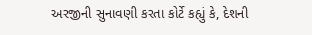અરજીની સુનાવણી કરતા કોર્ટે કહ્યું કે, દેશની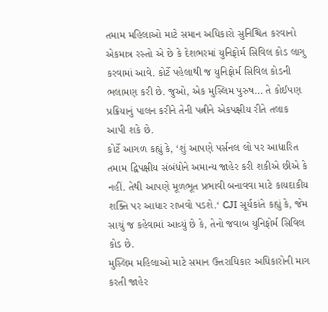તમામ મહિલાઓ માટે સમાન અધિકારો સુનિશ્ચિત કરવાનો એકમાત્ર રસ્તો એ છે કે દેશભરમાં યુનિફોર્મ સિવિલ કોડ લાગુ કરવામાં આવે. કોર્ટે પહેલાથી જ યુનિફોર્મ સિવિલ કોડની ભલામણ કરી છે. જુઓ, એક મુસ્લિમ પુરુષ… તે કોઈપણ પ્રક્રિયાનું પાલન કરીને તેની પત્નીને એકપક્ષીય રીતે તલાક આપી શકે છે.
કોર્ટે આગળ કહ્યું કે, ‘શું આપણે પર્સનલ લો પર આધારિત તમામ દ્વિપક્ષીય સંબંધોને અમાન્ય જાહેર કરી શકીએ છીએ કે નહીં. તેથી આપણે મૂળભૂત પ્રભાવી બનાવવા માટે કાયદાકીય શક્તિ પર આધાર રાખવો પડશે.‘ CJI સૂર્યકાંતે કહ્યું કે, જેમ સાચું જ કહેવામાં આવ્યું છે કે, તેનો જવાબ યુનિફોર્મ સિવિલ કોડ છે.
મુસ્લિમ મહિલાઓ માટે સમાન ઉત્તરાધિકાર અધિકારોની માગ કરતી જાહેર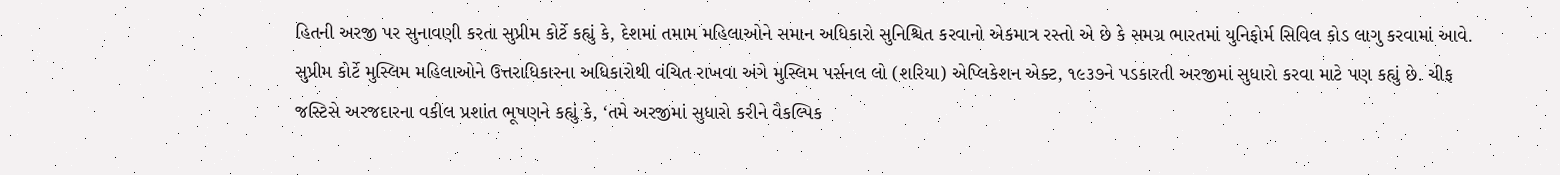હિતની અરજી પર સુનાવણી કરતા સુપ્રીમ કોર્ટે કહ્યું કે, દેશમાં તમામ મહિલાઓને સમાન અધિકારો સુનિશ્ચિત કરવાનો એકમાત્ર રસ્તો એ છે કે સમગ્ર ભારતમાં યુનિફોર્મ સિવિલ કોડ લાગુ કરવામાં આવે.
સુપ્રીમ કોર્ટે મુસ્લિમ મહિલાઓને ઉત્તરાધિકારના અધિકારોથી વંચિત રાખવા અંગે મુસ્લિમ પર્સનલ લો (શરિયા) એપ્લિકેશન એક્ટ, ૧૯૩૭ને પડકારતી અરજીમાં સુધારો કરવા માટે પણ કહ્યું છે. ચીફ જસ્ટિસે અરજદારના વકીલ પ્રશાંત ભૂષણને કહ્યું કે, ‘તમે અરજીમાં સુધારો કરીને વૈકલ્પિક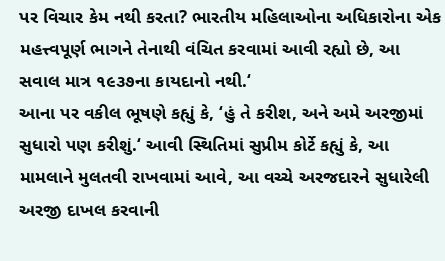પર વિચાર કેમ નથી કરતા? ભારતીય મહિલાઓના અધિકારોના એક મહત્ત્વપૂર્ણ ભાગને તેનાથી વંચિત કરવામાં આવી રહ્યો છે, આ સવાલ માત્ર ૧૯૩૭ના કાયદાનો નથી.‘
આના પર વકીલ ભૂષણે કહ્યું કે, ‘હું તે કરીશ, અને અમે અરજીમાં સુધારો પણ કરીશું.‘ આવી સ્થિતિમાં સુપ્રીમ કોર્ટે કહ્યું કે, આ મામલાને મુલતવી રાખવામાં આવે, આ વચ્ચે અરજદારને સુધારેલી અરજી દાખલ કરવાની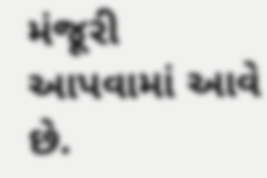મંજૂરી આપવામાં આવે છે.